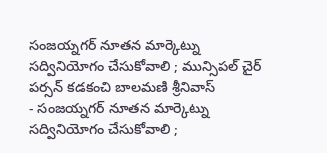సంజయ్నగర్ నూతన మార్కెట్ను సద్వినియోగం చేసుకోవాలి ; మున్సిపల్ చైర్ పర్సన్ కడకంచి బాలమణి శ్రీనివాస్
- సంజయ్నగర్ నూతన మార్కెట్ను సద్వినియోగం చేసుకోవాలి ;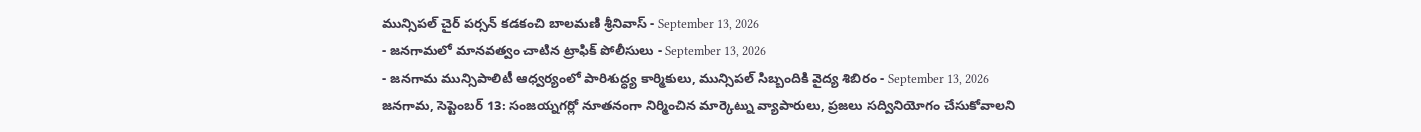మున్సిపల్ చైర్ పర్సన్ కడకంచి బాలమణి శ్రీనివాస్ - September 13, 2026
- జనగామలో మానవత్వం చాటిన ట్రాఫిక్ పోలీసులు - September 13, 2026
- జనగామ మున్సిపాలిటీ ఆధ్వర్యంలో పారిశుద్ధ్య కార్మికులు, మున్సిపల్ సిబ్బందికి వైద్య శిబిరం - September 13, 2026
జనగామ, సెప్టెంబర్ 13: సంజయ్నగర్లో నూతనంగా నిర్మించిన మార్కెట్ను వ్యాపారులు, ప్రజలు సద్వినియోగం చేసుకోవాలని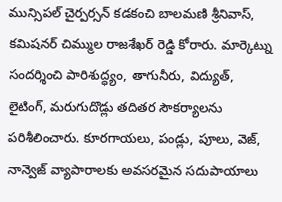మున్సిపల్ చైర్పర్సన్ కడకంచి బాలమణి శ్రీనివాస్, కమిషనర్ చిమ్ముల రాజశేఖర్ రెడ్డి కోరారు. మార్కెట్ను సందర్శించి పారిశుద్ధ్యం, తాగునీరు, విద్యుత్, లైటింగ్, మరుగుదొడ్లు తదితర సౌకర్యాలను పరిశీలించారు. కూరగాయలు, పండ్లు, పూలు, వెజ్, నాన్వెజ్ వ్యాపారాలకు అవసరమైన సదుపాయాలు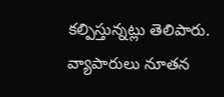కల్పిస్తున్నట్లు తెలిపారు. వ్యాపారులు నూతన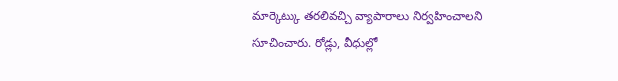మార్కెట్కు తరలివచ్చి వ్యాపారాలు నిర్వహించాలని సూచించారు. రోడ్లు, వీధుల్లో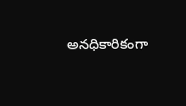అనధికారికంగా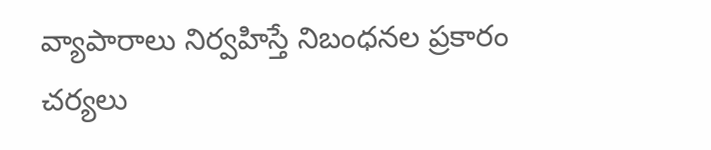వ్యాపారాలు నిర్వహిస్తే నిబంధనల ప్రకారం చర్యలు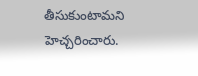తీసుకుంటామని హెచ్చరించారు.